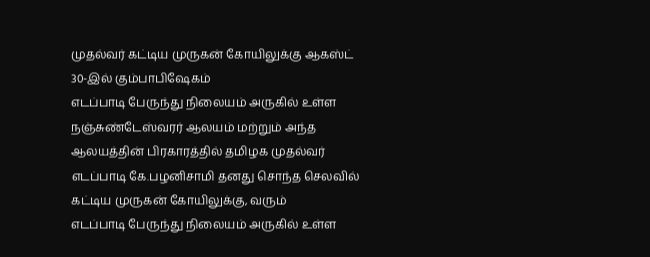முதல்வர் கட்டிய முருகன் கோயிலுக்கு ஆகஸ்ட் 30-இல் கும்பாபிஷேகம்
எடப்பாடி பேருந்து நிலையம் அருகில் உள்ள நஞ்சுண்டேஸ்வரர் ஆலயம் மற்றும் அந்த ஆலயத்தின் பிரகாரத்தில் தமிழக முதல்வர் எடப்பாடி கே.பழனிசாமி தனது சொந்த செலவில் கட்டிய முருகன் கோயிலுக்கு, வரும்
எடப்பாடி பேருந்து நிலையம் அருகில் உள்ள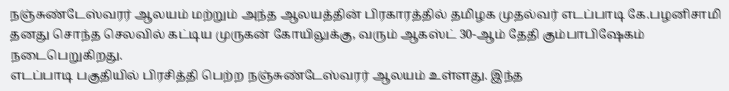நஞ்சுண்டேஸ்வரர் ஆலயம் மற்றும் அந்த ஆலயத்தின் பிரகாரத்தில் தமிழக முதல்வர் எடப்பாடி கே.பழனிசாமி தனது சொந்த செலவில் கட்டிய முருகன் கோயிலுக்கு, வரும் ஆகஸ்ட் 30-ஆம் தேதி கும்பாபிஷேகம் நடைபெறுகிறது.
எடப்பாடி பகுதியில் பிரசித்தி பெற்ற நஞ்சுண்டேஸ்வரர் ஆலயம் உள்ளது. இந்த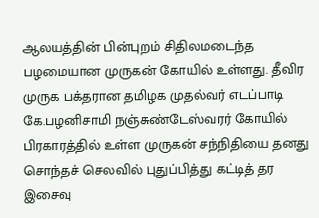ஆலயத்தின் பின்புறம் சிதிலமடைந்த பழமையான முருகன் கோயில் உள்ளது. தீவிர முருக பக்தரான தமிழக முதல்வர் எடப்பாடி கே.பழனிசாமி நஞ்சுண்டேஸ்வரர் கோயில் பிரகாரத்தில் உள்ள முருகன் சந்நிதியை தனது சொந்தச் செலவில் புதுப்பித்து கட்டித் தர இசைவு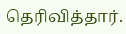தெரிவித்தார்.